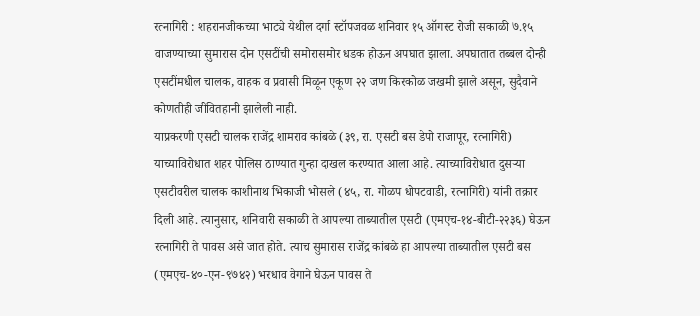रत्नागिरी : शहरानजीकच्या भाट्ये येथील दर्गा स्टॉपजवळ शनिवार १५ ऑगस्ट रोजी सकाळी ७.१५ वाजण्याच्या सुमारास दोन एसटींची समोरासमोर धडक होऊन अपघात झाला. अपघातात तब्बल दोन्ही एसटींमधील चालक, वाहक व प्रवासी मिळून एकूण २२ जण किरकोळ जखमी झाले असून, सुदैवाने कोणतीही जीवितहानी झालेली नाही.
याप्रकरणी एसटी चालक राजेंद्र शामराव कांबळे (३९, रा. एसटी बस डेपो राजापूर, रत्नागिरी) याच्याविरोधात शहर पोलिस ठाण्यात गुन्हा दाखल करण्यात आला आहे. त्याच्याविरोधात दुसऱ्या एसटीवरील चालक काशीनाथ भिकाजी भोसले (४५, रा. गोळप धोपटवाडी, रत्नागिरी) यांनी तक्रार दिली आहे. त्यानुसार, शनिवारी सकाळी ते आपल्या ताब्यातील एसटी (एमएच-१४-बीटी-२२३६) घेऊन रत्नागिरी ते पावस असे जात होते. त्याच सुमारास राजेंद्र कांबळे हा आपल्या ताब्यातील एसटी बस (एमएच-४०-एन-९७४२) भरधाव वेगाने घेऊन पावस ते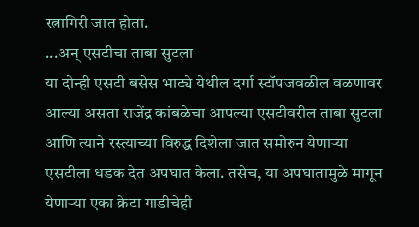रत्नागिरी जात होता.
...अन् एसटीचा ताबा सुटला
या दोन्ही एसटी बसेस भाट्ये येथील दर्गा स्टॉपजवळील वळणावर आल्या असता राजेंद्र कांबळेचा आपल्या एसटीवरील ताबा सुटला आणि त्याने रस्त्याच्या विरुद्ध दिशेला जात समोरुन येणाऱ्या एसटीला धडक देत अपघात केला. तसेच, या अपघातामुळे मागून येणाऱ्या एका क्रेटा गाडीचेही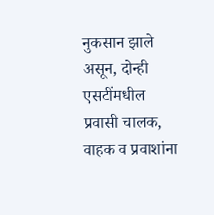नुकसान झाले असून, दोन्ही एसटींमधील प्रवासी चालक, वाहक व प्रवाशांना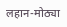लहान-मोठ्या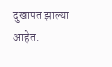दुखापत झाल्या आहेत.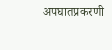अपघातप्रकरणी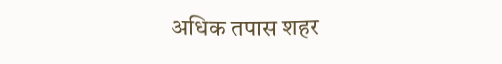अधिक तपास शहर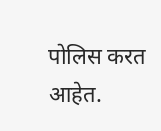पोलिस करत आहेत.